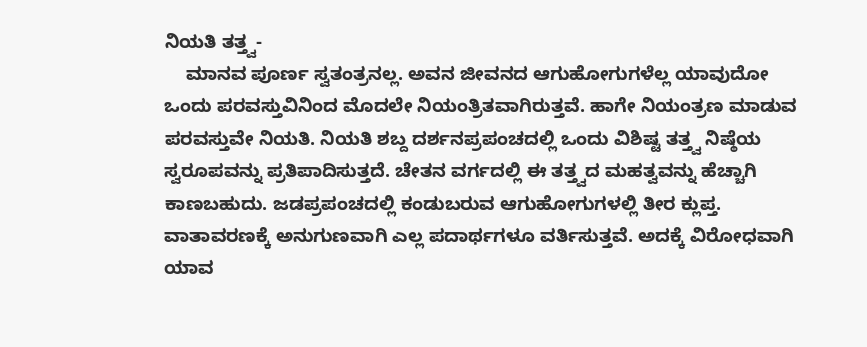ನಿಯತಿ ತತ್ತ್ವ-
    ಮಾನವ ಪೂರ್ಣ ಸ್ವತಂತ್ರನಲ್ಲ. ಅವನ ಜೀವನದ ಆಗುಹೋಗುಗಳೆಲ್ಲ ಯಾವುದೋ ಒಂದು ಪರವಸ್ತುವಿನಿಂದ ಮೊದಲೇ ನಿಯಂತ್ರಿತವಾಗಿರುತ್ತವೆ. ಹಾಗೇ ನಿಯಂತ್ರಣ ಮಾಡುವ ಪರವಸ್ತುವೇ ನಿಯತಿ. ನಿಯತಿ ಶಬ್ದ ದರ್ಶನಪ್ರಪಂಚದಲ್ಲಿ ಒಂದು ವಿಶಿಷ್ಟ ತತ್ತ್ವ ನಿಷ್ಠೆಯ ಸ್ವರೂಪವನ್ನು ಪ್ರತಿಪಾದಿಸುತ್ತದೆ. ಚೇತನ ವರ್ಗದಲ್ಲಿ ಈ ತತ್ತ್ವದ ಮಹತ್ವವನ್ನು ಹೆಚ್ಚಾಗಿ ಕಾಣಬಹುದು. ಜಡಪ್ರಪಂಚದಲ್ಲಿ ಕಂಡುಬರುವ ಆಗುಹೋಗುಗಳಲ್ಲಿ ತೀರ ಕ್ಲುಪ್ತ. ವಾತಾವರಣಕ್ಕೆ ಅನುಗುಣವಾಗಿ ಎಲ್ಲ ಪದಾರ್ಥಗಳೂ ವರ್ತಿಸುತ್ತವೆ. ಅದಕ್ಕೆ ವಿರೋಧವಾಗಿ ಯಾವ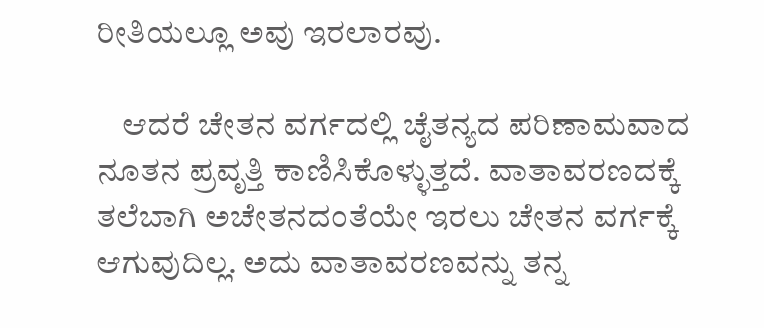ರೀತಿಯಲ್ಲೂ ಅವು ಇರಲಾರವು.

    ಆದರೆ ಚೇತನ ವರ್ಗದಲ್ಲಿ ಚೈತನ್ಯದ ಪರಿಣಾಮವಾದ ನೂತನ ಪ್ರವೃತ್ತಿ ಕಾಣಿಸಿಕೊಳ್ಳುತ್ತದೆ. ವಾತಾವರಣದಕ್ಕೆ ತಲೆಬಾಗಿ ಅಚೇತನದಂತೆಯೇ ಇರಲು ಚೇತನ ವರ್ಗಕ್ಕೆ ಆಗುವುದಿಲ್ಲ. ಅದು ವಾತಾವರಣವನ್ನು ತನ್ನ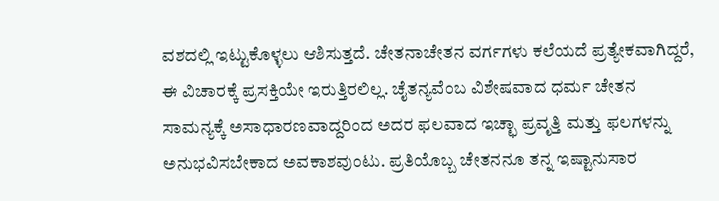ವಶದಲ್ಲಿ ಇಟ್ಟುಕೊಳ್ಳಲು ಆಶಿಸುತ್ತದೆ. ಚೇತನಾಚೇತನ ವರ್ಗಗಳು ಕಲೆಯದೆ ಪ್ರತ್ಯೇಕವಾಗಿದ್ದರೆ, ಈ ವಿಚಾರಕ್ಕೆ ಪ್ರಸಕ್ತಿಯೇ ಇರುತ್ತಿರಲಿಲ್ಲ. ಚೈತನ್ಯವೆಂಬ ವಿಶೇಷವಾದ ಧರ್ಮ ಚೇತನ ಸಾಮನ್ಯಕ್ಕೆ ಅಸಾಧಾರಣವಾದ್ದರಿಂದ ಅದರ ಫಲವಾದ ಇಚ್ಛಾ ಪ್ರವೃತ್ತಿ ಮತ್ತು ಫಲಗಳನ್ನು ಅನುಭವಿಸಬೇಕಾದ ಅವಕಾಶವುಂಟು. ಪ್ರತಿಯೊಬ್ಬ ಚೇತನನೂ ತನ್ನ ಇಷ್ಟಾನುಸಾರ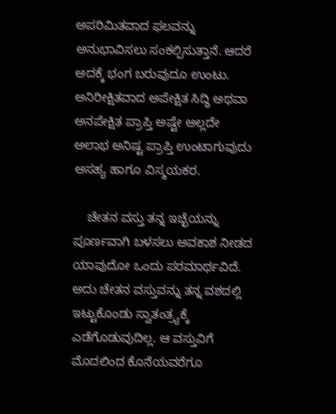ಅಪರಿಮಿತವಾದ ಫಲವನ್ನು ಅನುಭಾವಿಸಲು ಸಂಕಲ್ಪಿಸುತ್ತಾನೆ. ಆದರೆ ಅದಕ್ಕೆ ಭಂಗ ಬರುವುದೂ ಉಂಟು. ಅನಿರೀಕ್ಷಿತವಾದ ಅಪೇಕ್ಷಿತ ಸಿದ್ಧಿ ಅಥವಾ ಅನಪೇಕ್ಷಿತ ಪ್ರಾಪ್ತಿ ಅಷ್ಟೇ ಅಲ್ಲದೇ ಅಲಾಭ ಅನಿಷ್ಟ ಪ್ರಾಪ್ತಿ ಉಂಟಾಗುವುದು ಅಸಹ್ಯ ಹಾಗೂ ವಿಸ್ಮಯಕರ.

    ಚೇತನ ವಸ್ತು ತನ್ನ ಇಚ್ಛೆಯನ್ನು ಪೂರ್ಣವಾಗಿ ಬಳಸಲು ಅವಕಾಶ ನೀಡದ ಯಾವುದೋ ಒಂದು ಪರಮಾರ್ಥವಿದೆ.  ಅದು ಚೇತನ ವಸ್ತುವನ್ನು ತನ್ನ ವಶದಲ್ಲಿ ಇಟ್ಟುಕೊಂಡು ಸ್ವಾತಂತ್ರ್ಯಕ್ಕೆ ಎಡೆಗೊಡುವುದಿಲ್ಲ. ಆ ವಸ್ತುವಿಗೆ ಮೊದಲಿಂದ ಕೊನೆಯವರೆಗೂ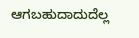ಆಗಬಹುದಾದುದೆಲ್ಲ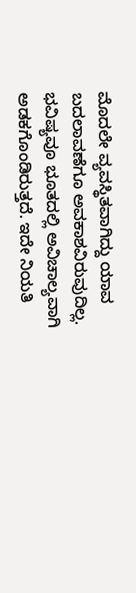ಮೊದಲೇ ವ್ಯವಸ್ಥಿತವಾಗಿದ್ದು ಯಾವ ಬದಲಾವಣೆಗೂ ಅವಕಾಶವಿರುವುದಿಲ್ಲ. ಭವಿಷ್ಯವೂ ಭೂತದಲ್ಲಿ ಅವಿಚಾಲ್ಯವಾಗಿ ಅಡಕಗೊಂಡಿರುತ್ತದೆ. ಇದೇ ನಿಯತಿ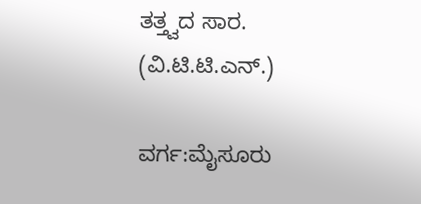ತತ್ತ್ವದ ಸಾರ.
(ವಿ.ಟಿ.ಟಿ.ಎನ್.)

ವರ್ಗ:ಮೈಸೂರು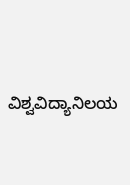ವಿಶ್ವವಿದ್ಯಾನಿಲಯ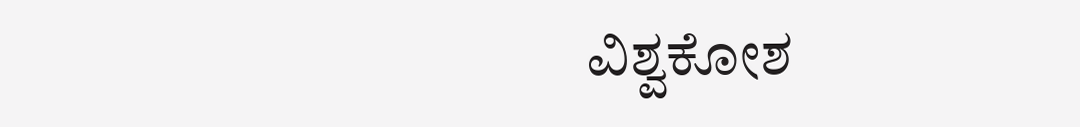ವಿಶ್ವಕೋಶ